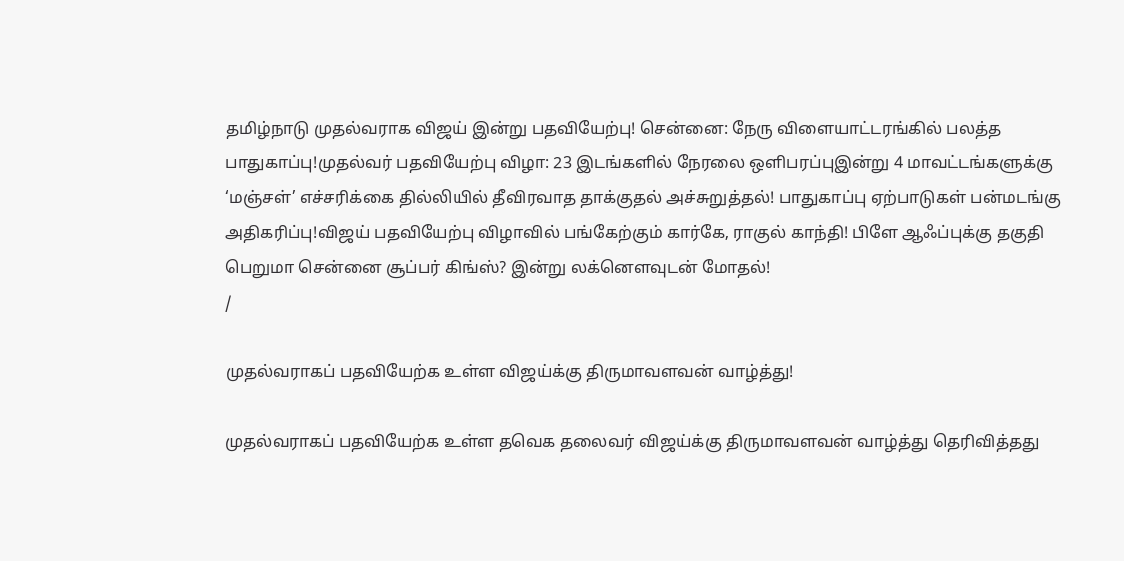தமிழ்நாடு முதல்வராக விஜய் இன்று பதவியேற்பு! சென்னை: நேரு விளையாட்டரங்கில் பலத்த பாதுகாப்பு!முதல்வர் பதவியேற்பு விழா: 23 இடங்களில் நேரலை ஒளிபரப்புஇன்று 4 மாவட்டங்களுக்கு ‘மஞ்சள்’ எச்சரிக்கை தில்லியில் தீவிரவாத தாக்குதல் அச்சுறுத்தல்! பாதுகாப்பு ஏற்பாடுகள் பன்மடங்கு அதிகரிப்பு!விஜய் பதவியேற்பு விழாவில் பங்கேற்கும் கார்கே, ராகுல் காந்தி! பிளே ஆஃப்புக்கு தகுதி பெறுமா சென்னை சூப்பர் கிங்ஸ்? இன்று லக்னௌவுடன் மோதல்!
/

முதல்வராகப் பதவியேற்க உள்ள விஜய்க்கு திருமாவளவன் வாழ்த்து!

முதல்வராகப் பதவியேற்க உள்ள தவெக தலைவர் விஜய்க்கு திருமாவளவன் வாழ்த்து தெரிவித்தது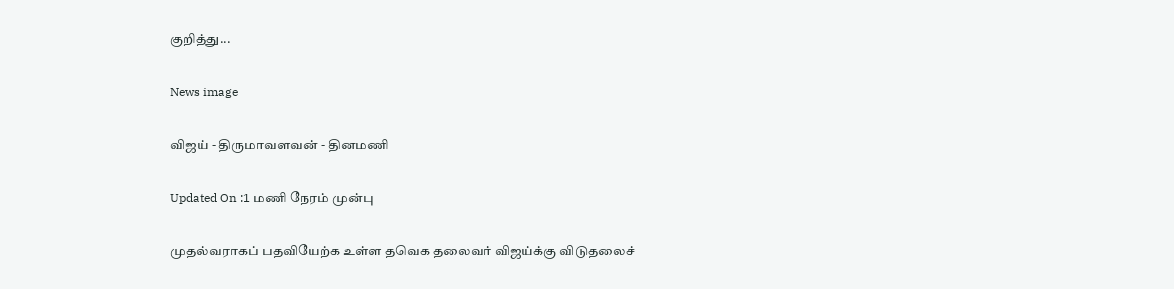குறித்து...

News image

விஜய் - திருமாவளவன் - தினமணி

Updated On :1 மணி நேரம் முன்பு

முதல்வராகப் பதவியேற்க உள்ள தவெக தலைவர் விஜய்க்கு விடுதலைச்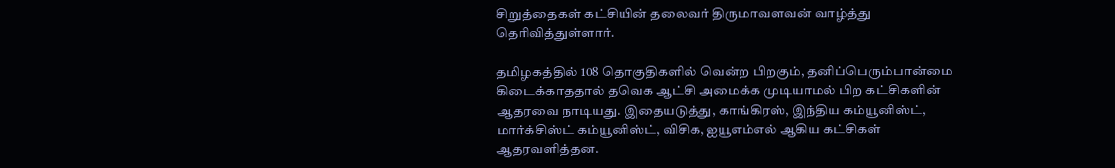சிறுத்தைகள் கட்சியின் தலைவர் திருமாவளவன் வாழ்த்து தெரிவித்துள்ளார்.

தமிழகத்தில் 108 தொகுதிகளில் வென்ற பிறகும், தனிப்பெரும்பான்மை கிடைக்காததால் தவெக ஆட்சி அமைக்க முடியாமல் பிற கட்சிகளின் ஆதரவை நாடியது. இதையடுத்து, காங்கிரஸ், இந்திய கம்யூனிஸ்ட், மார்க்சிஸ்ட் கம்யூனிஸ்ட், விசிக, ஐயூஎம்எல் ஆகிய கட்சிகள் ஆதரவளித்தன.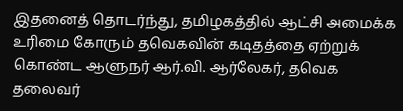இதனைத் தொடர்ந்து, தமிழகத்தில் ஆட்சி அமைக்க உரிமை கோரும் தவெகவின் கடிதத்தை ஏற்றுக் கொண்ட ஆளுநர் ஆர்.வி. ஆர்லேகர், தவெக தலைவர்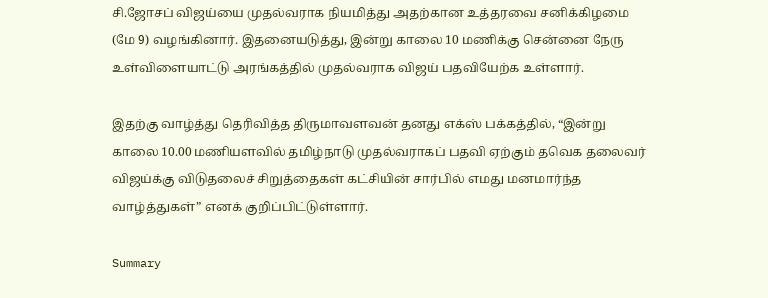சி.ஜோசப் விஜய்யை முதல்வராக நியமித்து அதற்கான உத்தரவை சனிக்கிழமை (மே 9) வழங்கினார். இதனையடுத்து, இன்று காலை 10 மணிக்கு சென்னை நேரு உள்விளையாட்டு அரங்கத்தில் முதல்வராக விஜய் பதவியேற்க உள்ளார்.

இதற்கு வாழ்த்து தெரிவித்த திருமாவளவன் தனது எக்ஸ் பக்கத்தில், “இன்று காலை 10.00 மணியளவில் தமிழ்நாடு முதல்வராகப் பதவி ஏற்கும் தவெக தலைவர் விஜய்க்கு விடுதலைச் சிறுத்தைகள் கட்சியின் சார்பில் எமது மனமார்ந்த வாழ்த்துகள்” எனக் குறிப்பிட்டுள்ளார்.

Summary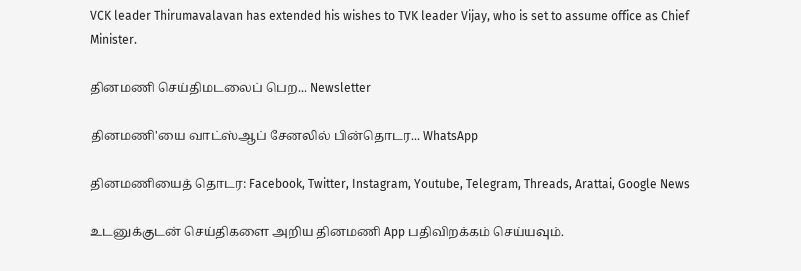VCK leader Thirumavalavan has extended his wishes to TVK leader Vijay, who is set to assume office as Chief Minister.

தினமணி செய்திமடலைப் பெற... Newsletter

தினமணி'யை வாட்ஸ்ஆப் சேனலில் பின்தொடர... WhatsApp

தினமணியைத் தொடர: Facebook, Twitter, Instagram, Youtube, Telegram, Threads, Arattai, Google News

உடனுக்குடன் செய்திகளை அறிய தினமணி App பதிவிறக்கம் செய்யவும்.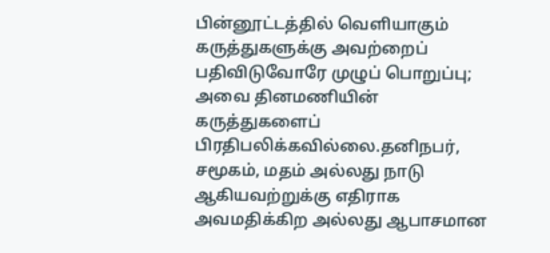பின்னூட்டத்தில் வெளியாகும் கருத்துகளுக்கு அவற்றைப் பதிவிடுவோரே முழுப் பொறுப்பு; அவை தினமணியின் கருத்துகளைப் பிரதிபலிக்கவில்லை.தனிநபர், சமூகம், மதம் அல்லது நாடு ஆகியவற்றுக்கு எதிராக அவமதிக்கிற அல்லது ஆபாசமான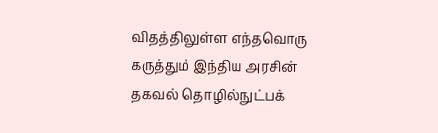விதத்திலுள்ள எந்தவொரு கருத்தும் இந்திய அரசின் தகவல் தொழில்நுட்பக்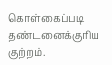கொள்கைப்படி தண்டனைக்குரிய குற்றம்.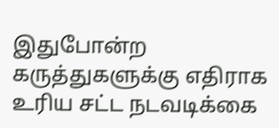இதுபோன்ற கருத்துகளுக்கு எதிராக உரிய சட்ட நடவடிக்கை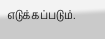எடுக்கப்படும்.